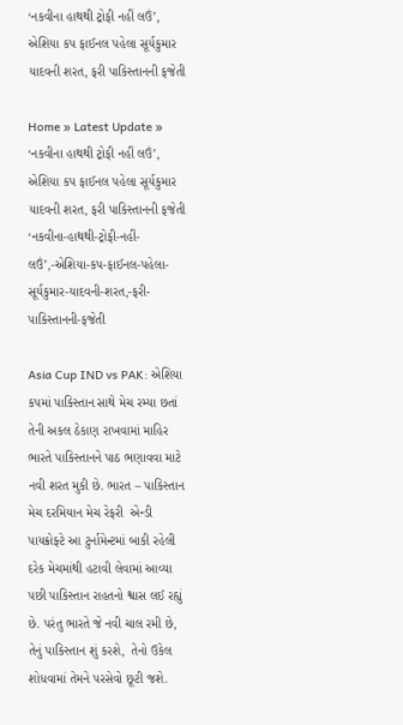‘નકવીના હાથથી ટ્રોફી નહીં લઉં’, એશિયા કપ ફાઈનલ પહેલા સૂર્યકુમાર યાદવની શરત, ફરી પાકિસ્તાનની ફજેતી

Home » Latest Update » ‘નકવીના હાથથી ટ્રોફી નહીં લઉં’, એશિયા કપ ફાઈનલ પહેલા સૂર્યકુમાર યાદવની શરત, ફરી પાકિસ્તાનની ફજેતી
‘નકવીના-હાથથી-ટ્રોફી-નહીં-લઉં’,-એશિયા-કપ-ફાઈનલ-પહેલા-સૂર્યકુમાર-યાદવની-શરત,-ફરી-પાકિસ્તાનની-ફજેતી

Asia Cup IND vs PAK: એશિયા કપમાં પાકિસ્તાન સાથે મેચ રમ્યા છતાં તેની અકલ ઠેકાણ રાખવામાં માહિર ભારતે પાકિસ્તાનને પાઠ ભણાવવા માટે નવી શરત મુકી છે. ભારત – પાકિસ્તાન મેચ દરમિયાન મેચ રેફરી  એન્ડી પાયક્રોફ્ટે આ ટુર્નામેન્ટમાં બાકી રહેલી દરેક મેચમાંથી હટાવી લેવામાં આવ્યા પછી પાકિસ્તાન રાહતનો શ્વાસ લઈ રહ્યું છે. પરંતુ ભારતે જે નવી ચાલ રમી છે, તેનું પાકિસ્તાન શું કરશે,  તેનો ઉકેલ શોધવામાં તેમને પરસેવો છૂટી જશે.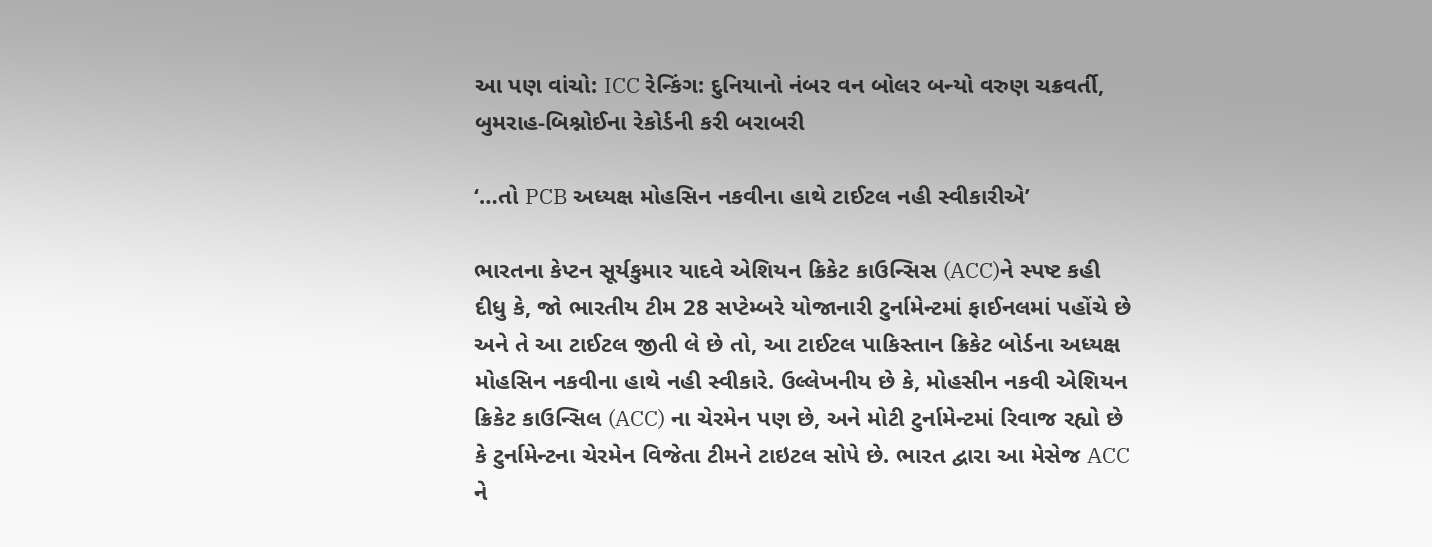આ પણ વાંચો: ICC રેન્કિંગ: દુનિયાનો નંબર વન બોલર બન્યો વરુણ ચક્રવર્તી, બુમરાહ-બિશ્નોઈના રેકોર્ડની કરી બરાબરી

‘…તો PCB અધ્યક્ષ મોહસિન નકવીના હાથે ટાઈટલ નહી સ્વીકારીએ’

ભારતના કેપ્ટન સૂર્યકુમાર યાદવે એશિયન ક્રિકેટ કાઉન્સિસ (ACC)ને સ્પષ્ટ કહી દીધુ કે, જો ભારતીય ટીમ 28 સપ્ટેમ્બરે યોજાનારી ટુર્નામેન્ટમાં ફાઈનલમાં પહોંચે છે અને તે આ ટાઈટલ જીતી લે છે તો, આ ટાઈટલ પાકિસ્તાન ક્રિકેટ બોર્ડના અધ્યક્ષ મોહસિન નકવીના હાથે નહી સ્વીકારે. ઉલ્લેખનીય છે કે, મોહસીન નકવી એશિયન ક્રિકેટ કાઉન્સિલ (ACC) ના ચેરમેન પણ છે, અને મોટી ટુર્નામેન્ટમાં રિવાજ રહ્યો છે કે ટુર્નામેન્ટના ચેરમેન વિજેતા ટીમને ટાઇટલ સોપે છે. ભારત દ્વારા આ મેસેજ ACC ને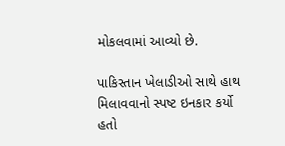મોકલવામાં આવ્યો છે.

પાકિસ્તાન ખેલાડીઓ સાથે હાથ મિલાવવાનો સ્પષ્ટ ઇનકાર કર્યો હતો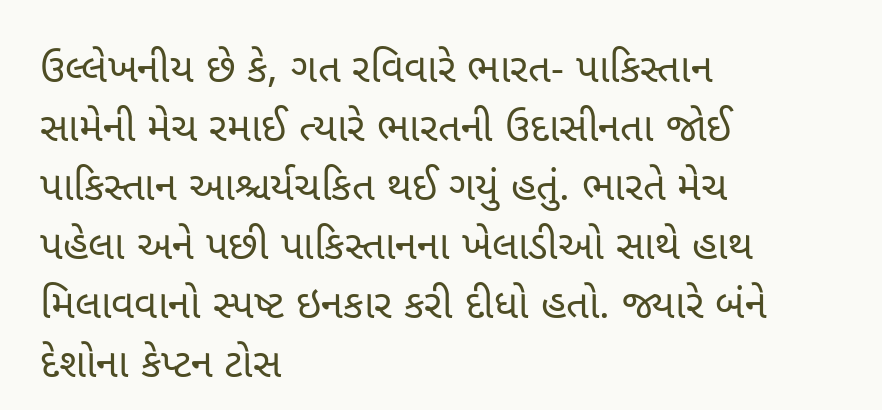ઉલ્લેખનીય છે કે, ગત રવિવારે ભારત- પાકિસ્તાન સામેની મેચ રમાઈ ત્યારે ભારતની ઉદાસીનતા જોઈ પાકિસ્તાન આશ્ચર્યચકિત થઈ ગયું હતું. ભારતે મેચ પહેલા અને પછી પાકિસ્તાનના ખેલાડીઓ સાથે હાથ મિલાવવાનો સ્પષ્ટ ઇનકાર કરી દીધો હતો. જ્યારે બંને દેશોના કેપ્ટન ટોસ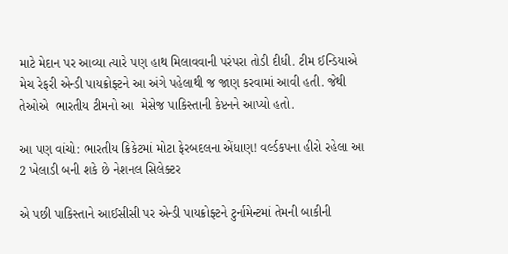માટે મેદાન પર આવ્યા ત્યારે પણ હાથ મિલાવવાની પરંપરા તોડી દીધી. ટીમ ઈન્ડિયાએ મેચ રેફરી એન્ડી પાયક્રોફ્ટને આ અંગે પહેલાથી જ જાણ કરવામાં આવી હતી. જેથી તેઓએ  ભારતીય ટીમનો આ  મેસેજ પાકિસ્તાની કેપ્ટનને આપ્યો હતો.

આ પણ વાંચો: ભારતીય ક્રિકેટમાં મોટા ફેરબદલના એંધાણ! વર્લ્ડકપના હીરો રહેલા આ 2 ખેલાડી બની શકે છે નેશનલ સિલેક્ટર

એ પછી પાકિસ્તાને આઈસીસી પર એન્ડી પાયક્રોફ્ટને ટુર્નામેન્ટમાં તેમની બાકીની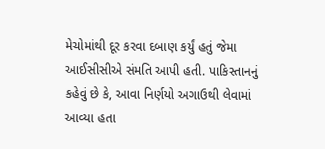મેચોમાંથી દૂર કરવા દબાણ કર્યું હતું જેમા આઈસીસીએ સંમતિ આપી હતી. પાકિસ્તાનનું કહેવું છે કે, આવા નિર્ણયો અગાઉથી લેવામાં આવ્યા હતા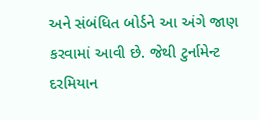અને સંબંધિત બોર્ડને આ અંગે જાણ કરવામાં આવી છે. જેથી ટુર્નામેન્ટ દરમિયાન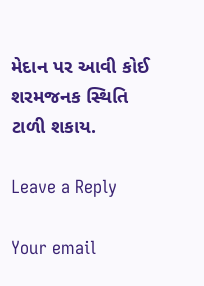મેદાન પર આવી કોઈ શરમજનક સ્થિતિ ટાળી શકાય.

Leave a Reply

Your email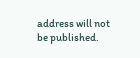address will not be published.